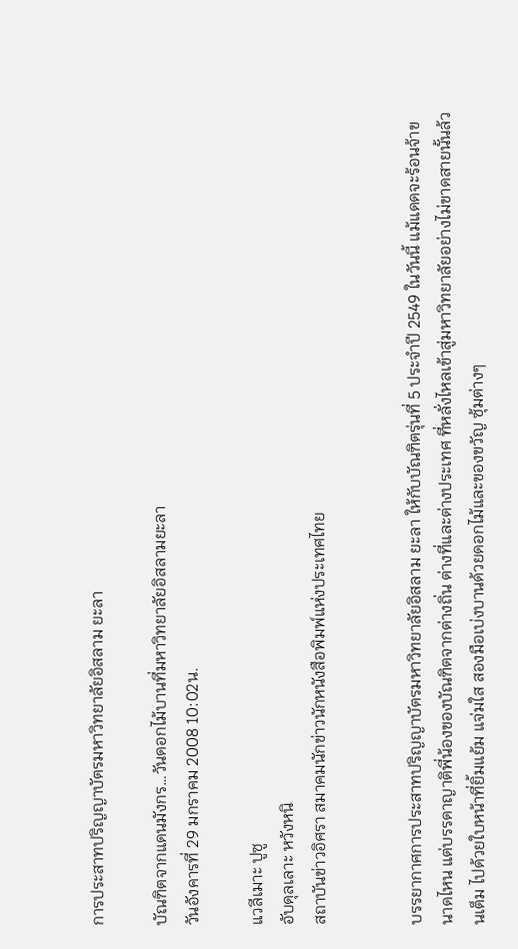การประสาทปริญญาบัตรมหาวิทยาลัยอิสลาม ยะลา

บัณฑิตจากแดนมังกร…วันดอกไม้บานที่มหาวิทยาลัยอิสลามยะลา
วันอังคารที่ 29 มกราคม 2008 10:02น.

แวลีเมาะ ปูซู
อับดุลเลาะ หวังหนิ
สถาบันข่าวอิศรา สมาคมนักข่าวนักหนังสือพิมพ์แห่งประเทศไทย


บรรยากาศการประสาทปริญญาบัตรมหาวิทยาลัยอิสลาม ยะลา ให้กับบัณฑิตรุ่นที่ 5 ประจำปี 2549 ในวันนี้ แม้แดดจะร้อนจ้าขนาดไหน แต่บรรดาญาติพี่น้องของบัณฑิตจากต่างถิ่น ต่างที่และต่างประเทศ ที่หลั่งไหลเข้าสู่มหาวิทยาลัยอย่างไม่ขาดสายนั้นล้วนเต็ม ไปด้วยใบหน้าที่ยิ้มแย้ม แจ่มใส สองมือเบ่งบานด้วยดอกไม้และของขวัญ ซุ้มต่างๆ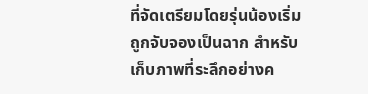ที่จัดเตรียมโดยรุ่นน้องเริ่มถูกจับจองเป็นฉาก สำหรับเก็บภาพที่ระลึกอย่างค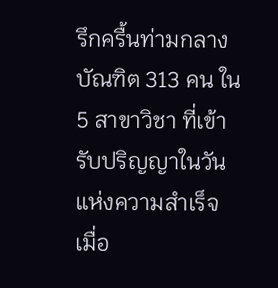รึกครื้นท่ามกลางบัณฑิต 313 คน ใน 5 สาขาวิชา ที่เข้ารับปริญญาในวันแห่งความสำเร็จ เมื่อ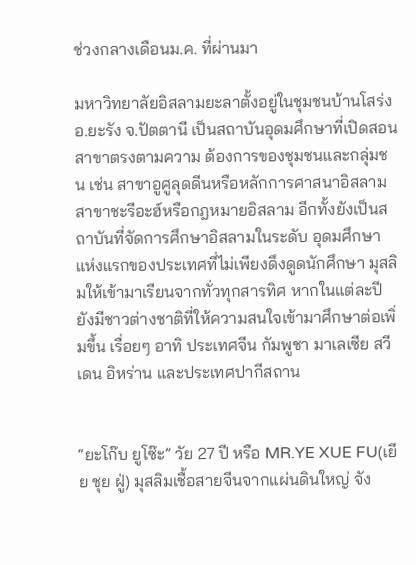ช่วงกลางเดือนม.ค. ที่ผ่านมา

มหาวิทยาลัยอิสลามยะลาตั้งอยู่ในชุมชนบ้านโสร่ง อ.ยะรัง จ.ปัตตานี เป็นสถาบันอุดมศึกษาที่เปิดสอนสาขาตรงตามความ ต้องการของชุมชนและกลุ่มชน เช่น สาขาอูศูลุดดีนหรือหลักการศาสนาอิสลาม สาขาชะรีอะฮ์หรือกฎหมายอิสลาม อีกทั้งยังเป็นสถาบันที่จัดการศึกษาอิสลามในระดับ อุดมศึกษาแห่งแรกของประเทศที่ไม่เพียงดึงดูดนักศึกษา มุสลิมให้เข้ามาเรียนจากทั่วทุกสารทิศ หากในแต่ละปี ยังมีชาวต่างชาติที่ให้ความสนใจเข้ามาศึกษาต่อเพิ่มขึ้น เรื่อยๆ อาทิ ประเทศจีน กัมพูชา มาเลเซีย สวีเดน อิหร่าน และประเทศปากีสถาน


“ยะโก๊บ ยูโซ๊ะ” วัย 27 ปี หรือ MR.YE XUE FU(เยีย ชุย ฝู่) มุสลิมเชื้อสายจีนจากแผ่นดินใหญ่ จัง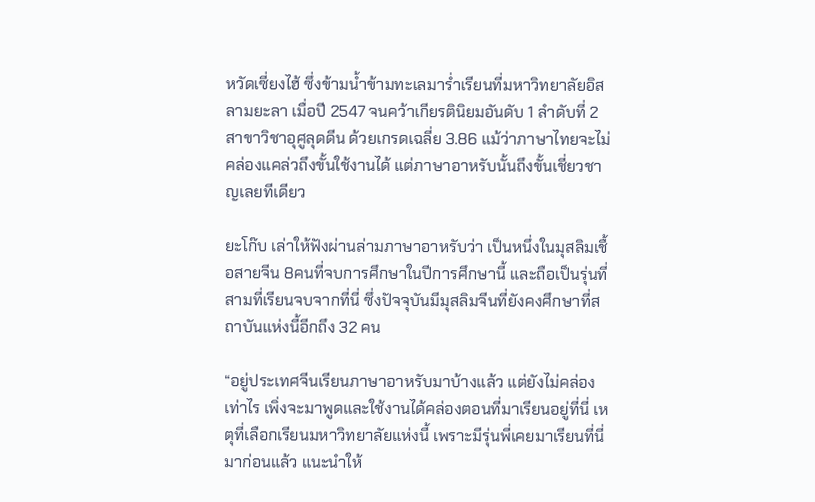หวัดเซี่ยงไฮ้ ซึ่งข้ามน้ำข้ามทะเลมาร่ำเรียนที่มหาวิทยาลัยอิสลามยะลา เมื่อปี 2547 จนคว้าเกียรตินิยมอันดับ 1 ลำดับที่ 2 สาขาวิชาอุศูลุดดีน ด้วยเกรดเฉลี่ย 3.86 แม้ว่าภาษาไทยจะไม่คล่องแคล่วถึงขั้นใช้งานได้ แต่ภาษาอาหรับนั้นถึงขั้นเชี่ยวชาญเลยทีเดียว

ยะโก๊บ เล่าให้ฟังผ่านล่ามภาษาอาหรับว่า เป็นหนึ่งในมุสลิมเชื้อสายจีน 8คนที่จบการศึกษาในปีการศึกษานี้ และถือเป็นรุ่นที่สามที่เรียนจบจากที่นี่ ซึ่งปัจจุบันมีมุสลิมจีนที่ยังคงศึกษาที่สถาบันแห่งนี้อีกถึง 32 คน

“อยู่ประเทศจีนเรียนภาษาอาหรับมาบ้างแล้ว แต่ยังไม่คล่องเท่าไร เพิ่งจะมาพูดและใช้งานได้คล่องตอนที่มาเรียนอยู่ที่นี่ เหตุที่เลือกเรียนมหาวิทยาลัยแห่งนี้ เพราะมีรุ่นพี่เคยมาเรียนที่นี่มาก่อนแล้ว แนะนำให้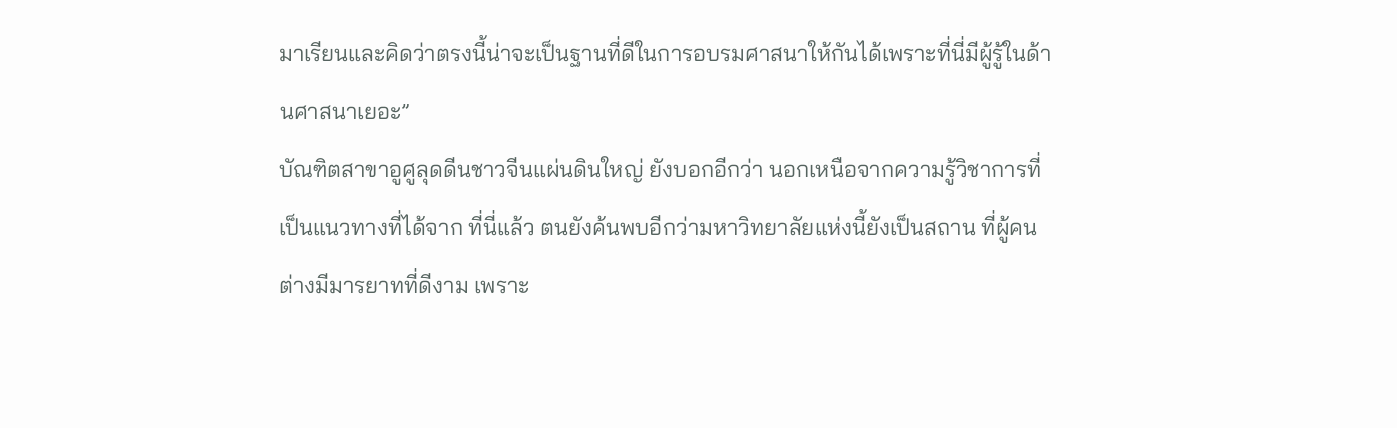มาเรียนและคิดว่าตรงนี้น่าจะเป็นฐานที่ดีในการอบรมศาสนาให้กันได้เพราะที่นี่มีผู้รู้ในด้านศาสนาเยอะ”
บัณฑิตสาขาอูศูลุดดีนชาวจีนแผ่นดินใหญ่ ยังบอกอีกว่า นอกเหนือจากความรู้วิชาการที่เป็นแนวทางที่ได้จาก ที่นี่แล้ว ตนยังค้นพบอีกว่ามหาวิทยาลัยแห่งนี้ยังเป็นสถาน ที่ผู้คนต่างมีมารยาทที่ดีงาม เพราะ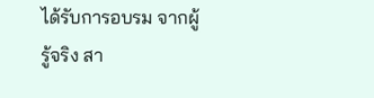ได้รับการอบรม จากผู้รู้จริง สา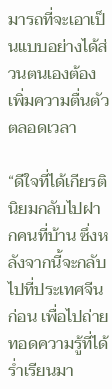มารถที่จะเอาเป็นแบบอย่างได้ส่วนตนเองต้อง เพิ่มความตื่นตัวตลอดเวลา

“ดีใจที่ได้เกียรตินิยมกลับไปฝากคนที่บ้าน ซึ่งหลังจากนี้จะกลับไปที่ประเทศจีนก่อน เพื่อไปถ่ายทอดความรู้ที่ได้ร่ำเรียนมา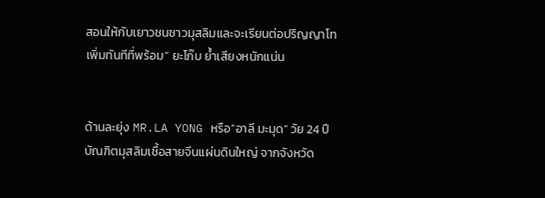สอนให้กับเยาวชนชาวมุสลิมและจะเรียนต่อปริญญาโท เพิ่มทันทีที่พร้อม” ยะโก๊บ ย้ำเสียงหนักแน่น


ด้านละยุ่ง MR.LA YONG หรือ”อาลี มะมุด” วัย 24 ปี บัณฑิตมุสลิมเชื้อสายจีนแผ่นดินใหญ่ จากจังหวัด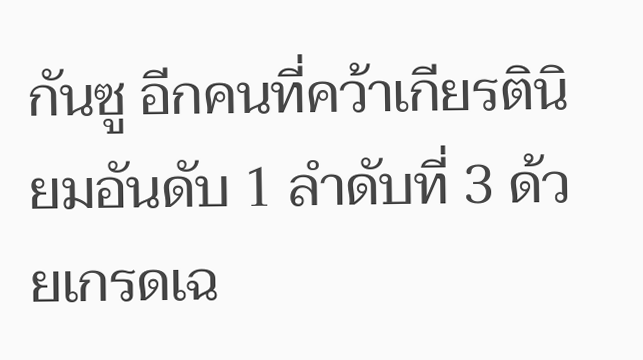กันซู อีกคนที่คว้าเกียรตินิยมอันดับ 1 ลำดับที่ 3 ด้วยเกรดเฉ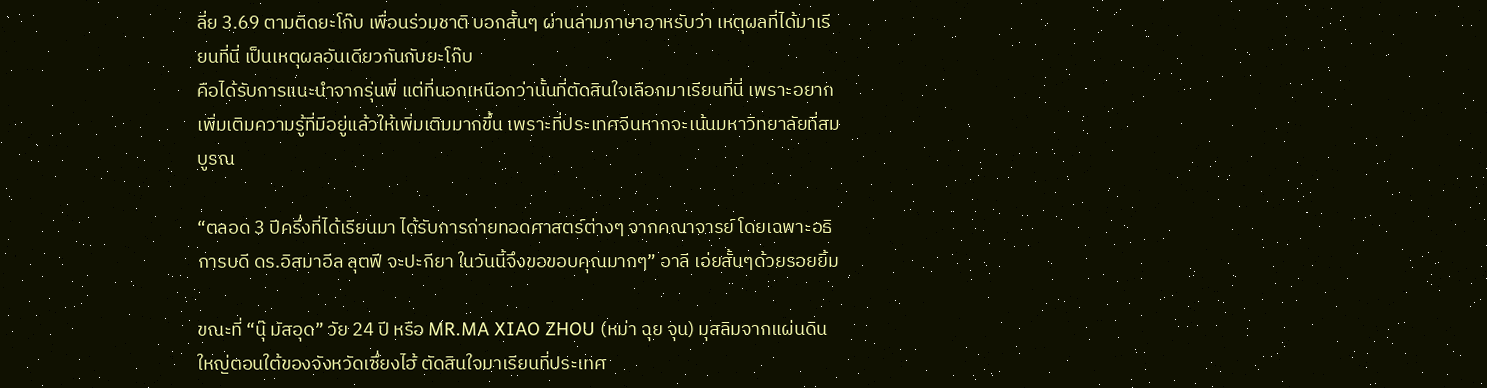ลี่ย 3.69 ตามติดยะโก๊บ เพื่อนร่วมชาติ บอกสั้นๆ ผ่านล่ามภาษาอาหรับว่า เหตุผลที่ได้มาเรียนที่นี่ เป็นเหตุผลอันเดียวกันกับยะโก๊บ
คือได้รับการแนะนำจากรุ่นพี่ แต่ที่นอกเหนือกว่านั้นที่ตัดสินใจเลือกมาเรียนที่นี่ เพราะอยากเพิ่มเติมความรู้ที่มีอยู่แล้วให้เพิ่มเติมมากขึ้น เพราะที่ประเทศจีนหากจะเน้นมหาวิทยาลัยที่สมบูรณ

“ตลอด 3 ปีครึ่งที่ได้เรียนมา ได้รับการถ่ายทอดศาสตร์ต่างๆ จากคณาจารย์ โดยเฉพาะอธิการบดี ดร.อิสมาอีล ลุตฟี จะปะกียา ในวันนี้จึงขอขอบคุณมากๆ” อาลี เอ่ยสั้นๆด้วยรอยยิ้ม

ขณะที่ “นุ๊ มัสอุด” วัย 24 ปี หรือ MR.MA XIAO ZHOU (หม่า ฉุย จุน) มุสลิมจากแผ่นดินใหญ่ตอนใต้ของจังหวัดเซึ่ยงไฮ้ ตัดสินใจมาเรียนที่ประเทศ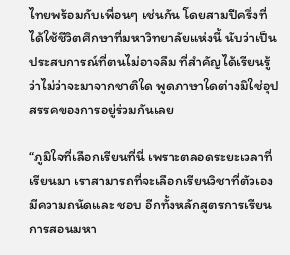ไทยพร้อมกับเพื่อนๆ เช่นกัน โดยสามปีครึ่งที่ได้ใช้ชีวิตศึกษาที่มหาวิทยาลัยแห่งนี้ นับว่าเป็นประสบการณ์ที่ตนไม่อาจลืม ที่สำคัญได้เรียนรู้ว่าไม่ว่าจะมาจากชาติใด พูดภาษาใดต่างมิใช่อุปสรรคของการอยู่ร่วมกันเลย

“ภูมิใจที่เลือกเรียนที่นี่ เพราะตลอดระยะเวลาที่เรียนมา เราสามารถที่จะเลือกเรียนวิชาที่ตัวเองมีความถนัดและ ชอบ อีกทั้งหลักสูตรการเรียน การสอนมหา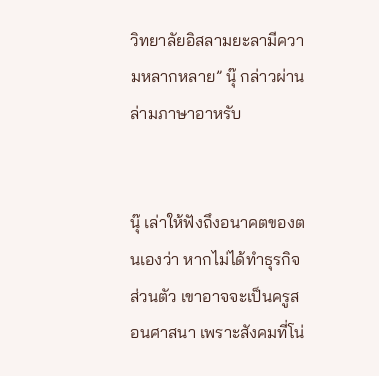วิทยาลัยอิสลามยะลามีความหลากหลาย” นุ๊ กล่าวผ่านล่ามภาษาอาหรับ


นุ๊ เล่าให้ฟังถึงอนาคตของตนเองว่า หากไม่ได้ทำธุรกิจส่วนตัว เขาอาจจะเป็นครูสอนศาสนา เพราะสังคมที่โน่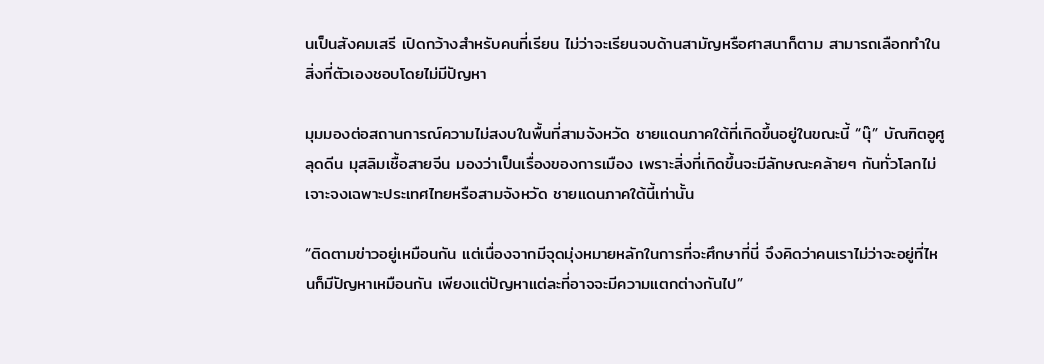นเป็นสังคมเสรี เปิดกว้างสำหรับคนที่เรียน ไม่ว่าจะเรียนจบด้านสามัญหรือศาสนาก็ตาม สามารถเลือกทำในสิ่งที่ตัวเองชอบโดยไม่มีปัญหา

มุมมองต่อสถานการณ์ความไม่สงบในพื้นที่สามจังหวัด ชายแดนภาคใต้ที่เกิดขึ้นอยู่ในขณะนี้ “นุ๊” บัณฑิตอูศูลุดดีน มุสลิมเชื้อสายจีน มองว่าเป็นเรื่องของการเมือง เพราะสิ่งที่เกิดขึ้นจะมีลักษณะคล้ายๆ กันทั่วโลกไม่เจาะจงเฉพาะประเทศไทยหรือสามจังหวัด ชายแดนภาคใต้นี้เท่านั้น

“ติดตามข่าวอยู่เหมือนกัน แต่เนื่องจากมีจุดมุ่งหมายหลักในการที่จะศึกษาที่นี่ จึงคิดว่าคนเราไม่ว่าจะอยู่ที่ไหนก็มีปัญหาเหมือนกัน เพียงแต่ปัญหาแต่ละที่อาจจะมีความแตกต่างกันไป”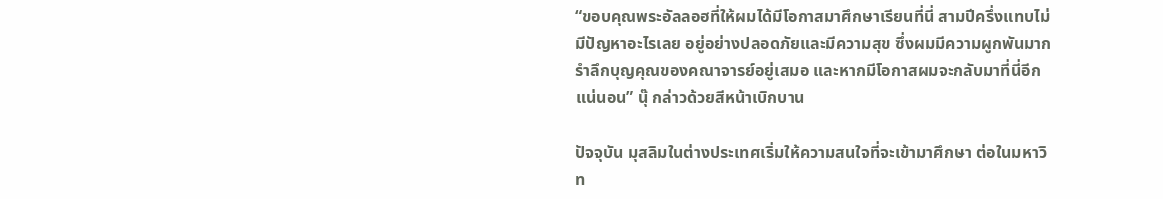“ขอบคุณพระอัลลอฮที่ให้ผมได้มีโอกาสมาศึกษาเรียนที่นี่ สามปีครึ่งแทบไม่มีปัญหาอะไรเลย อยู่อย่างปลอดภัยและมีความสุข ซึ่งผมมีความผูกพันมาก รำลึกบุญคุณของคณาจารย์อยู่เสมอ และหากมีโอกาสผมจะกลับมาที่นี่อีกแน่นอน” นุ๊ กล่าวด้วยสีหน้าเบิกบาน

ปัจจุบัน มุสลิมในต่างประเทศเริ่มให้ความสนใจที่จะเข้ามาศึกษา ต่อในมหาวิท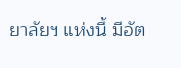ยาลัยฯ แห่งนี้ มีอัต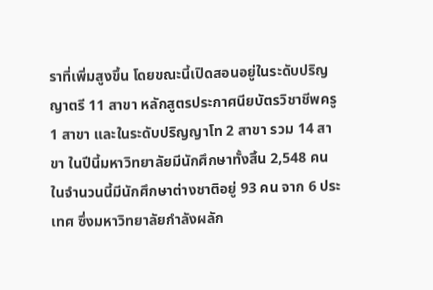ราที่เพิ่มสูงขึ้น โดยขณะนี้เปิดสอนอยู่ในระดับปริญญาตรี 11 สาขา หลักสูตรประกาศนียบัตรวิชาชีพครู 1 สาขา และในระดับปริญญาโท 2 สาขา รวม 14 สาขา ในปีนี้มหาวิทยาลัยมีนักศึกษาทั้งสิ้น 2,548 คน ในจำนวนนี้มีนักศึกษาต่างชาติอยู่ 93 คน จาก 6 ประเทศ ซึ่งมหาวิทยาลัยกำลังผลัก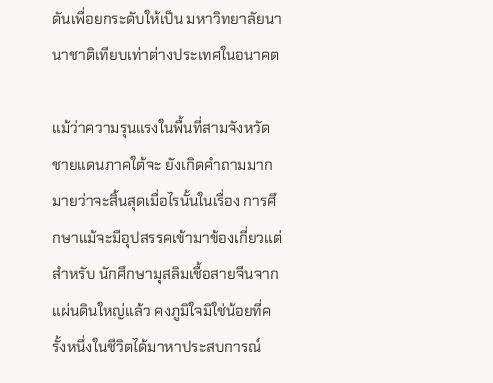ดันเพื่อยกระดับให้เป็น มหาวิทยาลัยนานาชาติเทียบเท่าต่างประเทศในอนาคต

แม้ว่าความรุนแรงในพื้นที่สามจังหวัดชายแดนภาคใต้จะ ยังเกิดคำถามมากมายว่าจะสิ้นสุดเมื่อไรนั้นในเรื่อง การศึกษาแม้จะมีอุปสรรคเข้ามาข้องเกี่ยวแต่สำหรับ นักศึกษามุสลิมเชื้อสายจีนจากแผ่นดินใหญ่แล้ว คงภูมิใจมิใช่น้อยที่ครั้งหนึ่งในชีวิตได้มาหาประสบการณ์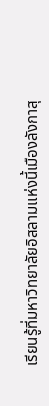เรียนรู้ที่มหาวิทยาลัยอิสลามแห่งนี้เมืองลังกาสุ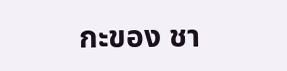กะของ ชา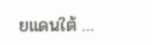ยแดนใต้ …